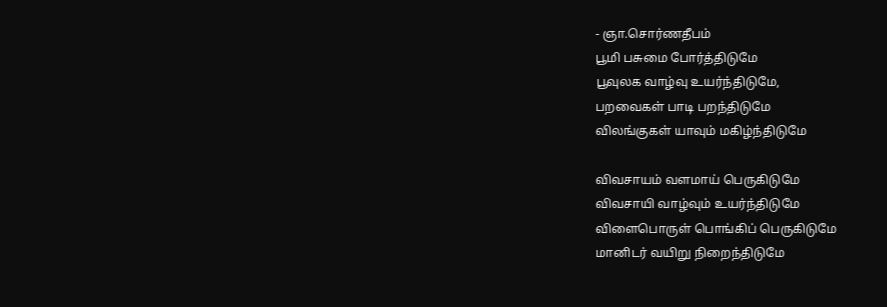- ஞா.சொர்ணதீபம்
பூமி பசுமை போர்த்திடுமே
பூவுலக வாழ்வு உயர்ந்திடுமே,
பறவைகள் பாடி பறந்திடுமே
விலங்குகள் யாவும் மகிழ்ந்திடுமே

விவசாயம் வளமாய் பெருகிடுமே
விவசாயி வாழ்வும் உயர்ந்திடுமே
விளைபொருள் பொங்கிப் பெருகிடுமே
மானிடர் வயிறு நிறைந்திடுமே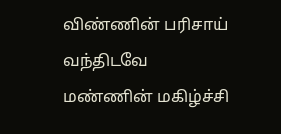விண்ணின் பரிசாய் வந்திடவே
மண்ணின் மகிழ்ச்சி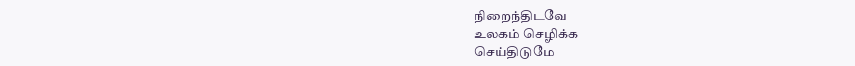நிறைந்திடவே
உலகம் செழிக்க
செய்திடுமே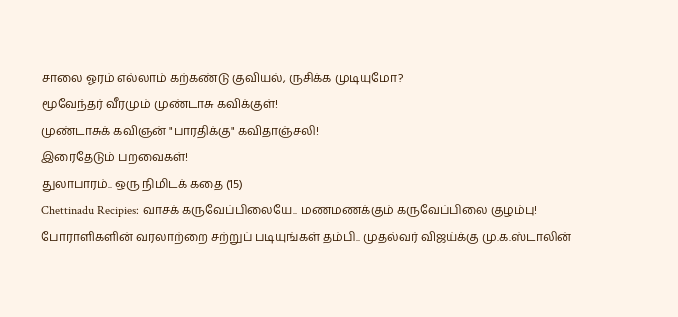சாலை ஓரம் எல்லாம் கற்கண்டு குவியல், ருசிக்க முடியுமோ?
மூவேந்தர் வீரமும் முண்டாசு கவிக்குள்!
முண்டாசுக் கவிஞன் "பாரதிக்கு" கவிதாஞ்சலி!
இரைதேடும் பறவைகள்!
துலாபாரம்.. ஒரு நிமிடக் கதை (15)
Chettinadu Recipies: வாசக் கருவேப்பிலையே.. மணமணக்கும் கருவேப்பிலை குழம்பு!
போராளிகளின் வரலாற்றை சற்றுப் படியுங்கள் தம்பி.. முதல்வர் விஜய்க்கு மு.க.ஸ்டாலின்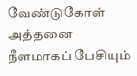வேண்டுகோள்
அத்தனை நீளமாகப் பேசியும்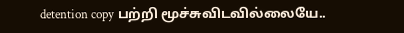detention copy பற்றி மூச்சுவிடவில்லையே..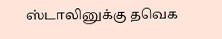ஸ்டாலினுக்கு தவெக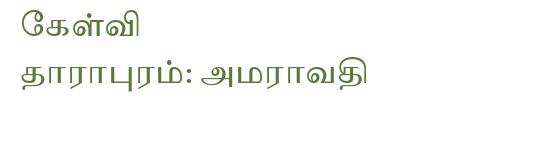கேள்வி
தாராபுரம்: அமராவதி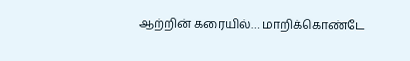ஆற்றின் கரையில்… மாறிக்கொண்டே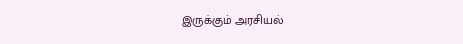இருக்கும் அரசியல்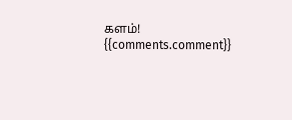களம்!
{{comments.comment}}